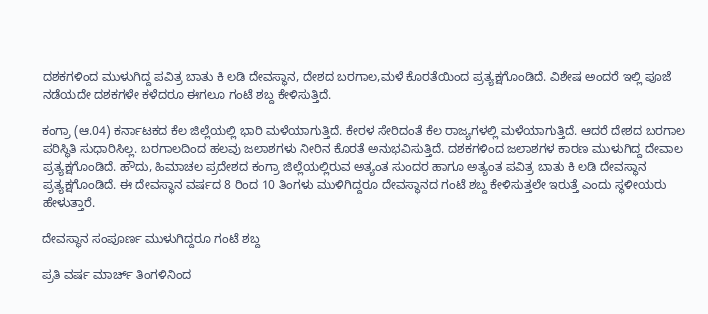ದಶಕಗಳಿಂದ ಮುಳುಗಿದ್ದ ಪವಿತ್ರ ಬಾತು ಕಿ ಲಡಿ ದೇವಸ್ಥಾನ, ದೇಶದ ಬರಗಾಲ,ಮಳೆ ಕೊರತೆಯಿಂದ ಪ್ರತ್ಯಕ್ಷಗೊಂಡಿದೆ. ವಿಶೇಷ ಅಂದರೆ ಇಲ್ಲಿ ಪೂಜೆ ನಡೆಯದೇ ದಶಕಗಳೇ ಕಳೆದರೂ ಈಗಲೂ ಗಂಟೆ ಶಬ್ದ ಕೇಳಿಸುತ್ತಿದೆ.

ಕಂಗ್ರಾ (ಆ.04) ಕರ್ನಾಟಕದ ಕೆಲ ಜಿಲ್ಲೆಯಲ್ಲಿ ಭಾರಿ ಮಳೆಯಾಗುತ್ತಿದೆ. ಕೇರಳ ಸೇರಿದಂತೆ ಕೆಲ ರಾಜ್ಯಗಳಲ್ಲಿ ಮಳೆಯಾಗುತ್ತಿದೆ. ಆದರೆ ದೇಶದ ಬರಗಾಲ ಪರಿಸ್ಥಿತಿ ಸುಧಾರಿಸಿಲ್ಲ. ಬರಗಾಲದಿಂದ ಹಲವು ಜಲಾಶಗಳು ನೀರಿನ ಕೊರತೆ ಅನುಭವಿಸುತ್ತಿದೆ. ದಶಕಗಳಿಂದ ಜಲಾಶಗಳ ಕಾರಣ ಮುಳುಗಿದ್ದ ದೇವಾಲ ಪ್ರತ್ಯಕ್ಷಗೊಂಡಿದೆ. ಹೌದು, ಹಿಮಾಚಲ ಪ್ರದೇಶದ ಕಂಗ್ರಾ ಜಿಲ್ಲೆಯಲ್ಲಿರುವ ಅತ್ಯಂತ ಸುಂದರ ಹಾಗೂ ಅತ್ಯಂತ ಪವಿತ್ರ ಬಾತು ಕಿ ಲಡಿ ದೇವಸ್ಥಾನ ಪ್ರತ್ಯಕ್ಷಗೊಂಡಿದೆ. ಈ ದೇವಸ್ಥಾನ ವರ್ಷದ 8 ರಿಂದ 10 ತಿಂಗಳು ಮುಳಿಗಿದ್ದರೂ ದೇವಸ್ಥಾನದ ಗಂಟೆ ಶಬ್ದ ಕೇಳಿಸುತ್ತಲೇ ಇರುತ್ತೆ ಎಂದು ಸ್ಥಳೀಯರು ಹೇಳುತ್ತಾರೆ.

ದೇವಸ್ಥಾನ ಸಂಪೂರ್ಣ ಮುಳುಗಿದ್ದರೂ ಗಂಟೆ ಶಬ್ದ

ಪ್ರತಿ ವರ್ಷ ಮಾರ್ಚ್ ತಿಂಗಳಿನಿಂದ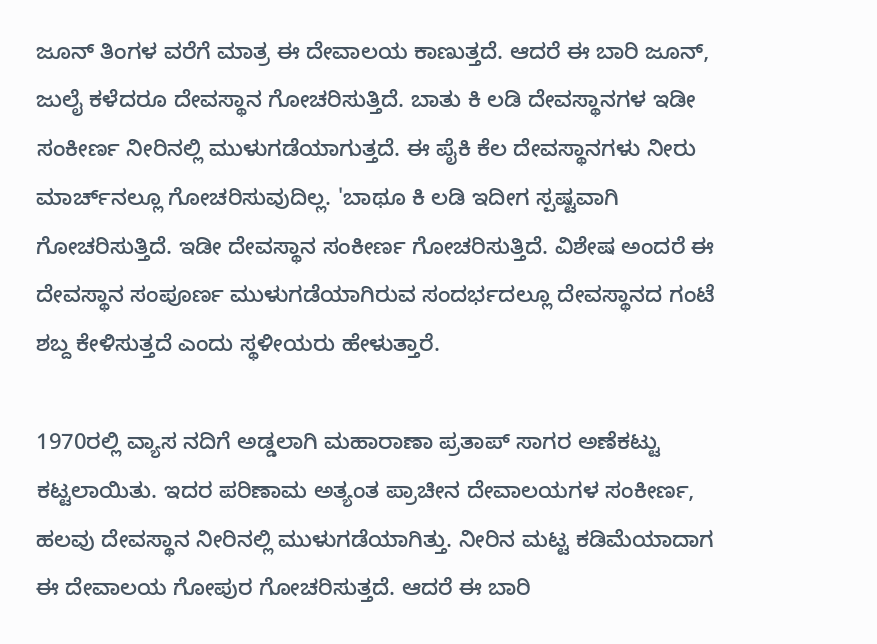ಜೂನ್ ತಿಂಗಳ ವರೆಗೆ ಮಾತ್ರ ಈ ದೇವಾಲಯ ಕಾಣುತ್ತದೆ. ಆದರೆ ಈ ಬಾರಿ ಜೂನ್, ಜುಲೈ ಕಳೆದರೂ ದೇವಸ್ಥಾನ ಗೋಚರಿಸುತ್ತಿದೆ. ಬಾತು ಕಿ ಲಡಿ ದೇವಸ್ಥಾನಗಳ ಇಡೀ ಸಂಕೀರ್ಣ ನೀರಿನಲ್ಲಿ ಮುಳುಗಡೆಯಾಗುತ್ತದೆ. ಈ ಪೈಕಿ ಕೆಲ ದೇವಸ್ಥಾನಗಳು ನೀರು ಮಾರ್ಚ್‌ನಲ್ಲೂ ಗೋಚರಿಸುವುದಿಲ್ಲ. 'ಬಾಥೂ ಕಿ ಲಡಿ ಇದೀಗ ಸ್ಪಷ್ಟವಾಗಿ ಗೋಚರಿಸುತ್ತಿದೆ. ಇಡೀ ದೇವಸ್ಥಾನ ಸಂಕೀರ್ಣ ಗೋಚರಿಸುತ್ತಿದೆ. ವಿಶೇಷ ಅಂದರೆ ಈ ದೇವಸ್ಥಾನ ಸಂಪೂರ್ಣ ಮುಳುಗಡೆಯಾಗಿರುವ ಸಂದರ್ಭದಲ್ಲೂ ದೇವಸ್ಥಾನದ ಗಂಟೆ ಶಬ್ದ ಕೇಳಿಸುತ್ತದೆ ಎಂದು ಸ್ಥಳೀಯರು ಹೇಳುತ್ತಾರೆ.

1970ರಲ್ಲಿ ವ್ಯಾಸ ನದಿಗೆ ಅಡ್ಡಲಾಗಿ ಮಹಾರಾಣಾ ಪ್ರತಾಪ್ ಸಾಗರ ಅಣೆಕಟ್ಟು ಕಟ್ಟಲಾಯಿತು. ಇದರ ಪರಿಣಾಮ ಅತ್ಯಂತ ಪ್ರಾಚೀನ ದೇವಾಲಯಗಳ ಸಂಕೀರ್ಣ, ಹಲವು ದೇವಸ್ಥಾನ ನೀರಿನಲ್ಲಿ ಮುಳುಗಡೆಯಾಗಿತ್ತು. ನೀರಿನ ಮಟ್ಟ ಕಡಿಮೆಯಾದಾಗ ಈ ದೇವಾಲಯ ಗೋಪುರ ಗೋಚರಿಸುತ್ತದೆ. ಆದರೆ ಈ ಬಾರಿ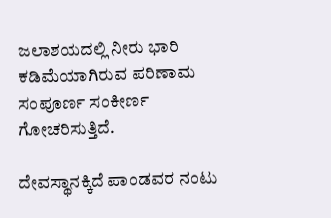ಜಲಾಶಯದಲ್ಲಿ ನೀರು ಭಾರಿ ಕಡಿಮೆಯಾಗಿರುವ ಪರಿಣಾಮ ಸಂಪೂರ್ಣ ಸಂಕೀರ್ಣ ಗೋಚರಿಸುತ್ತಿದೆ.

ದೇವಸ್ಥಾನಕ್ಕಿದೆ ಪಾಂಡವರ ನಂಟು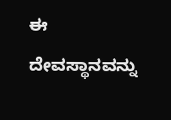ಈ ದೇವಸ್ಥಾನವನ್ನು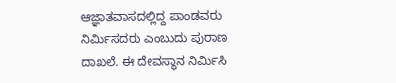ಆಜ್ಞಾತವಾಸದಲ್ಲಿದ್ದ ಪಾಂಡವರು ನಿರ್ಮಿಸದರು ಎಂಬುದು ಪುರಾಣ ದಾಖಲೆ. ಈ ದೇವಸ್ಥಾನ ನಿರ್ಮಿಸಿ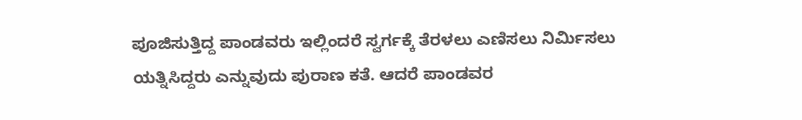ಪೂಜಿಸುತ್ತಿದ್ದ ಪಾಂಡವರು ಇಲ್ಲಿಂದರೆ ಸ್ವರ್ಗಕ್ಕೆ ತೆರಳಲು ಎಣಿಸಲು ನಿರ್ಮಿಸಲು ಯತ್ನಿಸಿದ್ದರು ಎನ್ನುವುದು ಪುರಾಣ ಕತೆ. ಆದರೆ ಪಾಂಡವರ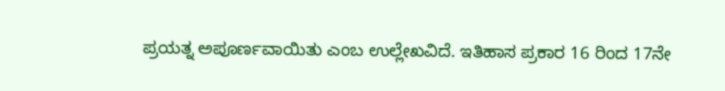ಪ್ರಯತ್ನ ಅಪೂರ್ಣವಾಯಿತು ಎಂಬ ಉಲ್ಲೇಖವಿದೆ. ಇತಿಹಾಸ ಪ್ರಕಾರ 16 ರಿಂದ 17ನೇ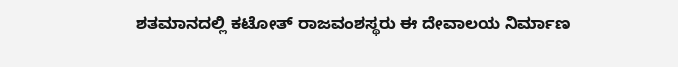ಶತಮಾನದಲ್ಲಿ ಕಟೋತ್ ರಾಜವಂಶಸ್ಥರು ಈ ದೇವಾಲಯ ನಿರ್ಮಾಣ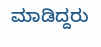ಮಾಡಿದ್ದರು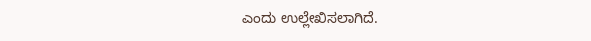ಎಂದು ಉಲ್ಲೇಖಿಸಲಾಗಿದೆ.